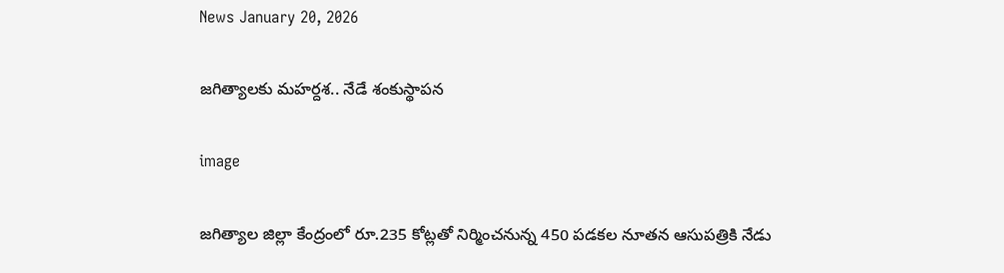News January 20, 2026

జగిత్యాలకు మహర్దశ.. నేడే శంకుస్థాపన

image

జగిత్యాల జిల్లా కేంద్రంలో రూ.235 కోట్లతో నిర్మించనున్న 450 పడకల నూతన ఆసుపత్రికి నేడు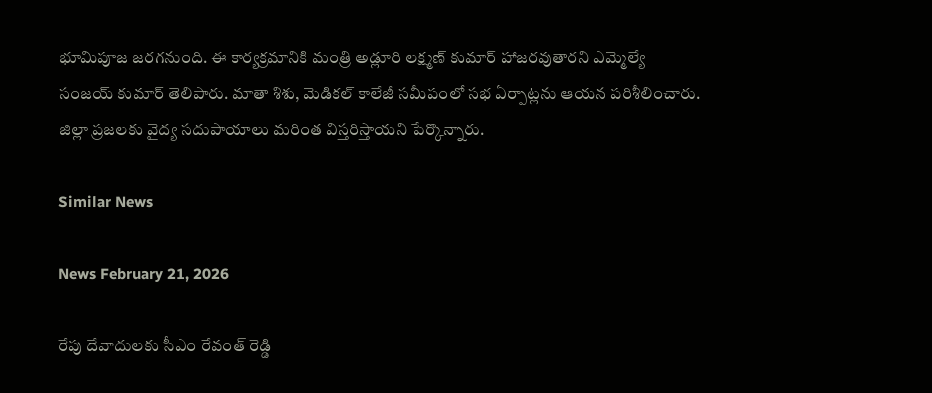భూమిపూజ జరగనుంది. ఈ కార్యక్రమానికి మంత్రి అడ్లూరి లక్ష్మణ్ కుమార్ హాజరవుతారని ఎమ్మెల్యే సంజయ్ కుమార్ తెలిపారు. మాతా శిశు, మెడికల్ కాలేజీ సమీపంలో సభ ఏర్పాట్లను ఆయన పరిశీలించారు. జిల్లా ప్రజలకు వైద్య సదుపాయాలు మరింత విస్తరిస్తాయని పేర్కొన్నారు.

Similar News

News February 21, 2026

రేపు దేవాదులకు సీఎం రేవంత్ రెడ్డి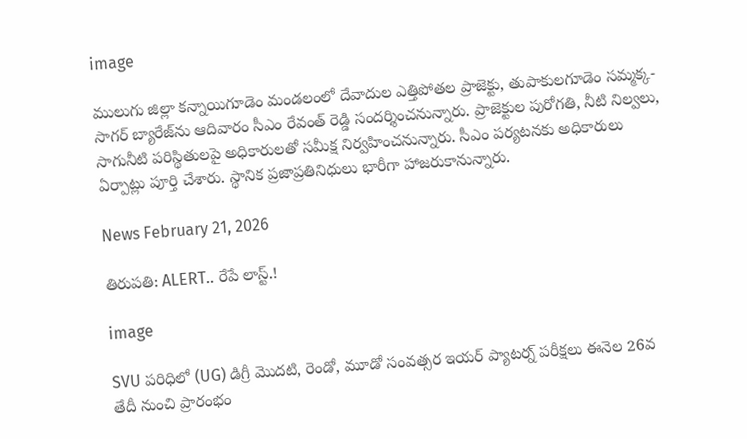image

ములుగు జిల్లా కన్నాయిగూడెం మండలంలో దేవాదుల ఎత్తిపోతల ప్రాజెక్టు, తుపాకులగూడెం సమ్మక్క- సాగర్ బ్యారేజ్‌ను ఆదివారం సీఎం రేవంత్ రెడ్డి సందర్శించనున్నారు. ప్రాజెక్టుల పురోగతి, నీటి నిల్వలు, సాగునీటి పరిస్థితులపై అధికారులతో సమీక్ష నిర్వహించనున్నారు. సీఎం పర్యటనకు అధికారులు ఏర్పాట్లు పూర్తి చేశారు. స్థానిక ప్రజాప్రతినిధులు భారీగా హాజరుకానున్నారు.

News February 21, 2026

తిరుపతి: ALERT.. రేపే లాస్ట్.!

image

SVU పరిధిలో (UG) డిగ్రీ మొదటి, రెండో, మూడో సంవత్సర ఇయర్ ప్యాటర్న్ పరీక్షలు ఈనెల 26వ తేదీ నుంచి ప్రారంభం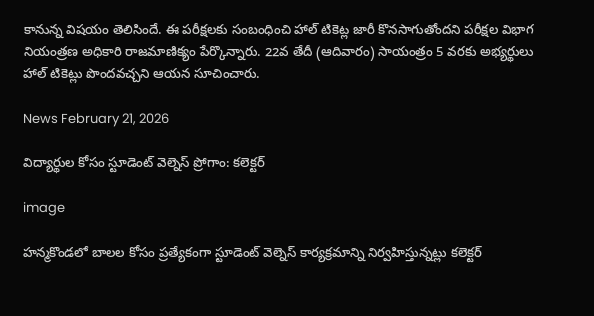కానున్న విషయం తెలిసిందే. ఈ పరీక్షలకు సంబంధించి హాల్ టికెట్ల జారీ కొనసాగుతోందని పరీక్షల విభాగ నియంత్రణ అధికారి రాజమాణిక్యం పేర్కొన్నారు. 22వ తేదీ (ఆదివారం) సాయంత్రం 5 వరకు అభ్యర్థులు హాల్ టికెట్లు పొందవచ్చని ఆయన సూచించారు.

News February 21, 2026

విద్యార్థుల కోసం స్టూడెంట్ వెల్నెస్ ప్రోగాం: కలెక్టర్

image

హన్మకొండలో బాలల కోసం ప్రత్యేకంగా స్టూడెంట్ వెల్నెస్ కార్యక్రమాన్ని నిర్వహిస్తున్నట్లు కలెక్టర్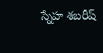స్నేహ శబరీష్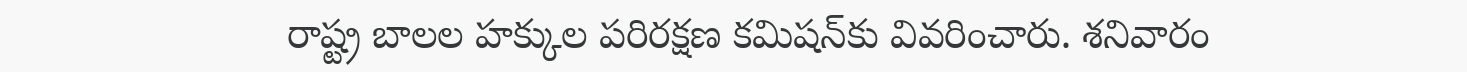రాష్ట్ర బాలల హక్కుల పరిరక్షణ కమిషన్‌కు వివరించారు. శనివారం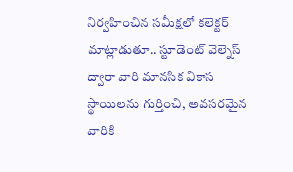నిర్వహించిన సమీక్షలో కలెక్టర్ మాట్లాడుతూ.. స్టూడెంట్ వెల్నెస్ ద్వారా వారి మానసిక వికాస స్థాయిలను గుర్తించి, అవసరమైన వారికి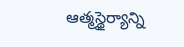ఆత్మస్థైర్యాన్ని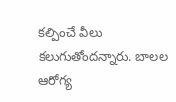కల్పించే వీలు కలుగుతోందన్నారు. బాలల ఆరోగ్య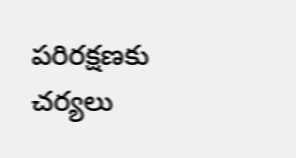పరిరక్షణకు చర్యలు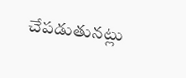చేపడుతునట్లు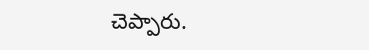చెప్పారు.